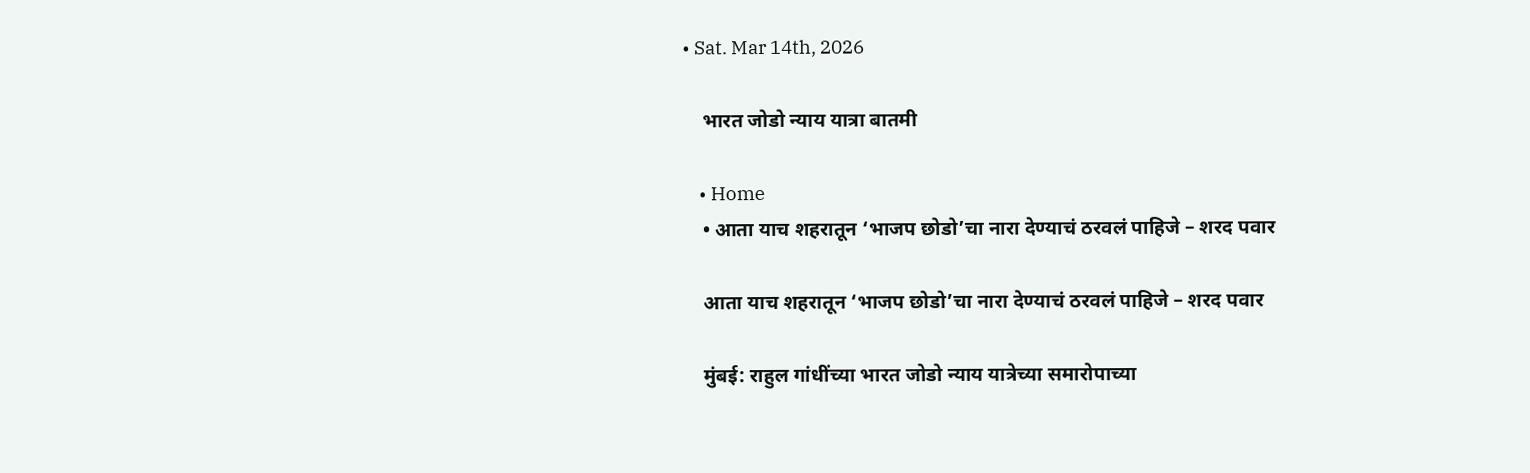• Sat. Mar 14th, 2026

    भारत जोडो न्याय यात्रा बातमी

    • Home
    • आता याच शहरातून ‘भाजप छोडो’चा नारा देण्याचं ठरवलं पाहिजे – शरद पवार

    आता याच शहरातून ‘भाजप छोडो’चा नारा देण्याचं ठरवलं पाहिजे – शरद पवार

    मुंबई: राहुल गांधींच्या भारत जोडो न्याय यात्रेच्या समारोपाच्या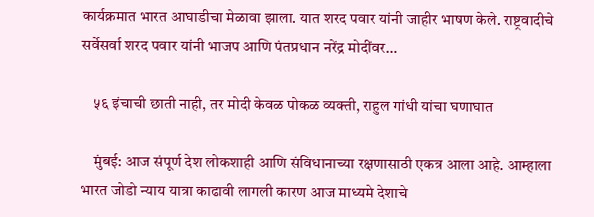कार्यक्रमात भारत आघाडीचा मेळावा झाला. यात शरद पवार यांनी जाहीर भाषण केले. राष्ट्रवादीचे सर्वेसर्वा शरद पवार यांनी भाजप आणि पंतप्रधान नरेंद्र मोदींवर…

    ५६ इंचाची छाती नाही, तर मोदी केवळ पोकळ व्यक्ती, राहुल गांधी यांचा घणाघात

    मुंबई: आज संपूर्ण देश लोकशाही आणि संविधानाच्या रक्षणासाठी एकत्र आला आहे. आम्हाला भारत जोडो न्याय यात्रा काढावी लागली कारण आज माध्यमे देशाचे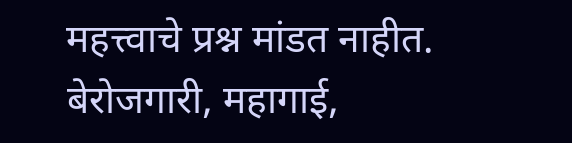महत्त्वाचे प्रश्न मांडत नाहीत. बेरोजगारी, महागाई,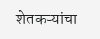शेतकऱ्यांचा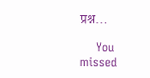प्रश्न…

    You missed